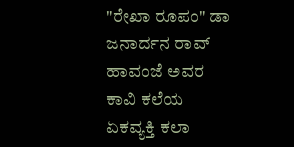"ರೇಖಾ ರೂಪಂ" ಡಾ ಜನಾರ್ದನ ರಾವ್ ಹಾವಂಜೆ ಅವರ ಕಾವಿ ಕಲೆಯ ಏಕವ್ಯಕ್ತಿ ಕಲಾ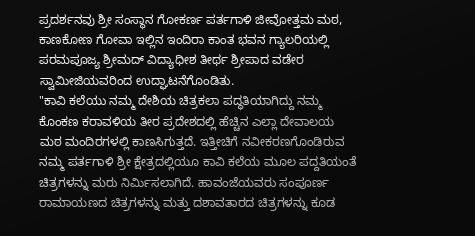ಪ್ರದರ್ಶನವು ಶ್ರೀ ಸಂಸ್ಥಾನ ಗೋಕರ್ಣ ಪರ್ತಗಾಳಿ ಜೀವೋತ್ತಮ ಮಠ, ಕಾಣಕೋಣ ಗೋವಾ ಇಲ್ಲಿನ ಇಂದಿರಾ ಕಾಂತ ಭವನ ಗ್ಯಾಲರಿಯಲ್ಲಿ ಪರಮಪೂಜ್ಯ ಶ್ರೀಮದ್ ವಿದ್ಯಾಧೀಶ ತೀರ್ಥ ಶ್ರೀಪಾದ ವಡೇರ ಸ್ವಾಮೀಜಿಯವರಿಂದ ಉದ್ಘಾಟನೆಗೊಂಡಿತು.
"ಕಾವಿ ಕಲೆಯು ನಮ್ಮ ದೇಶಿಯ ಚಿತ್ರಕಲಾ ಪದ್ಧತಿಯಾಗಿದ್ದು ನಮ್ಮ ಕೊಂಕಣ ಕರಾವಳಿಯ ತೀರ ಪ್ರದೇಶದಲ್ಲಿ ಹೆಚ್ಚಿನ ಎಲ್ಲಾ ದೇವಾಲಯ ಮಠ ಮಂದಿರಗಳಲ್ಲಿ ಕಾಣಸಿಗುತ್ತದೆ. ಇತ್ತೀಚಿಗೆ ನವೀಕರಣಗೊಂಡಿರುವ ನಮ್ಮ ಪರ್ತಗಾಳಿ ಶ್ರೀ ಕ್ಷೇತ್ರದಲ್ಲಿಯೂ ಕಾವಿ ಕಲೆಯ ಮೂಲ ಪದ್ದತಿಯಂತೆ ಚಿತ್ರಗಳನ್ನು ಮರು ನಿರ್ಮಿಸಲಾಗಿದೆ. ಹಾವಂಜೆಯವರು ಸಂಪೂರ್ಣ ರಾಮಾಯಣದ ಚಿತ್ರಗಳನ್ನು ಮತ್ತು ದಶಾವತಾರದ ಚಿತ್ರಗಳನ್ನು ಕೂಡ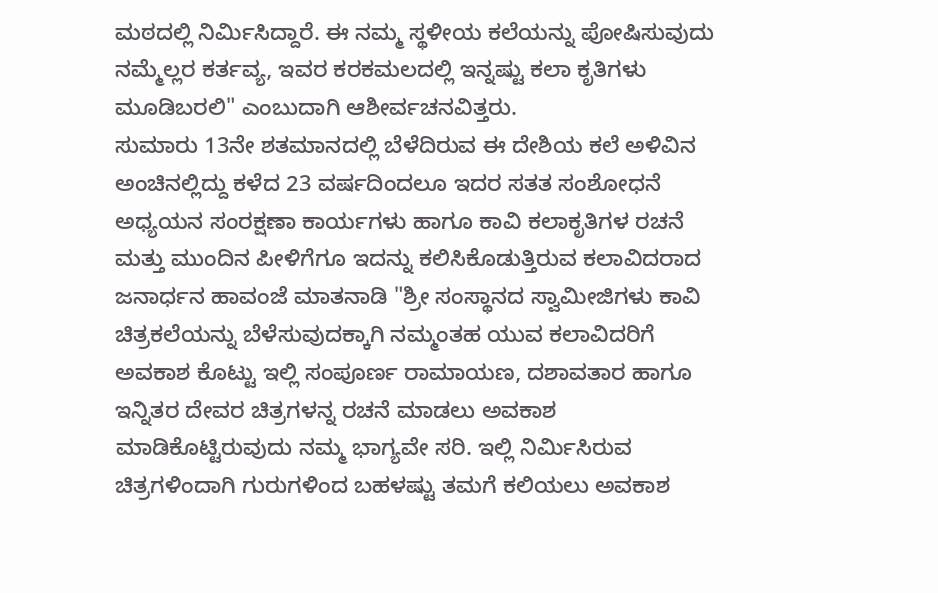ಮಠದಲ್ಲಿ ನಿರ್ಮಿಸಿದ್ದಾರೆ. ಈ ನಮ್ಮ ಸ್ಥಳೀಯ ಕಲೆಯನ್ನು ಪೋಷಿಸುವುದು ನಮ್ಮೆಲ್ಲರ ಕರ್ತವ್ಯ, ಇವರ ಕರಕಮಲದಲ್ಲಿ ಇನ್ನಷ್ಟು ಕಲಾ ಕೃತಿಗಳು ಮೂಡಿಬರಲಿ" ಎಂಬುದಾಗಿ ಆಶೀರ್ವಚನವಿತ್ತರು.
ಸುಮಾರು 13ನೇ ಶತಮಾನದಲ್ಲಿ ಬೆಳೆದಿರುವ ಈ ದೇಶಿಯ ಕಲೆ ಅಳಿವಿನ ಅಂಚಿನಲ್ಲಿದ್ದು ಕಳೆದ 23 ವರ್ಷದಿಂದಲೂ ಇದರ ಸತತ ಸಂಶೋಧನೆ ಅಧ್ಯಯನ ಸಂರಕ್ಷಣಾ ಕಾರ್ಯಗಳು ಹಾಗೂ ಕಾವಿ ಕಲಾಕೃತಿಗಳ ರಚನೆ ಮತ್ತು ಮುಂದಿನ ಪೀಳಿಗೆಗೂ ಇದನ್ನು ಕಲಿಸಿಕೊಡುತ್ತಿರುವ ಕಲಾವಿದರಾದ ಜನಾರ್ಧನ ಹಾವಂಜೆ ಮಾತನಾಡಿ "ಶ್ರೀ ಸಂಸ್ಥಾನದ ಸ್ವಾಮೀಜಿಗಳು ಕಾವಿ ಚಿತ್ರಕಲೆಯನ್ನು ಬೆಳೆಸುವುದಕ್ಕಾಗಿ ನಮ್ಮಂತಹ ಯುವ ಕಲಾವಿದರಿಗೆ ಅವಕಾಶ ಕೊಟ್ಟು ಇಲ್ಲಿ ಸಂಪೂರ್ಣ ರಾಮಾಯಣ, ದಶಾವತಾರ ಹಾಗೂ ಇನ್ನಿತರ ದೇವರ ಚಿತ್ರಗಳನ್ನ ರಚನೆ ಮಾಡಲು ಅವಕಾಶ ಮಾಡಿಕೊಟ್ಟಿರುವುದು ನಮ್ಮ ಭಾಗ್ಯವೇ ಸರಿ. ಇಲ್ಲಿ ನಿರ್ಮಿಸಿರುವ ಚಿತ್ರಗಳಿಂದಾಗಿ ಗುರುಗಳಿಂದ ಬಹಳಷ್ಟು ತಮಗೆ ಕಲಿಯಲು ಅವಕಾಶ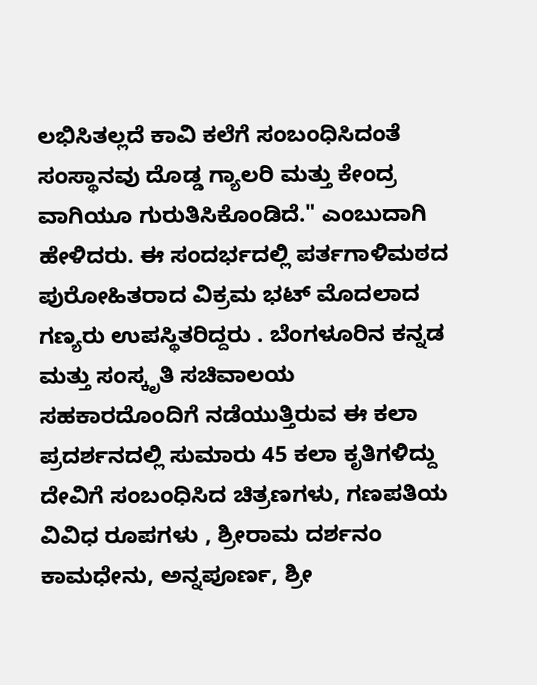ಲಭಿಸಿತಲ್ಲದೆ ಕಾವಿ ಕಲೆಗೆ ಸಂಬಂಧಿಸಿದಂತೆ ಸಂಸ್ಥಾನವು ದೊಡ್ಡ ಗ್ಯಾಲರಿ ಮತ್ತು ಕೇಂದ್ರ ವಾಗಿಯೂ ಗುರುತಿಸಿಕೊಂಡಿದೆ." ಎಂಬುದಾಗಿ ಹೇಳಿದರು. ಈ ಸಂದರ್ಭದಲ್ಲಿ ಪರ್ತಗಾಳಿಮಠದ ಪುರೋಹಿತರಾದ ವಿಕ್ರಮ ಭಟ್ ಮೊದಲಾದ ಗಣ್ಯರು ಉಪಸ್ಥಿತರಿದ್ದರು . ಬೆಂಗಳೂರಿನ ಕನ್ನಡ ಮತ್ತು ಸಂಸ್ಕೃತಿ ಸಚಿವಾಲಯ ಸಹಕಾರದೊಂದಿಗೆ ನಡೆಯುತ್ತಿರುವ ಈ ಕಲಾ ಪ್ರದರ್ಶನದಲ್ಲಿ ಸುಮಾರು 45 ಕಲಾ ಕೃತಿಗಳಿದ್ದು ದೇವಿಗೆ ಸಂಬಂಧಿಸಿದ ಚಿತ್ರಣಗಳು, ಗಣಪತಿಯ ವಿವಿಧ ರೂಪಗಳು , ಶ್ರೀರಾಮ ದರ್ಶನಂ ಕಾಮಧೇನು, ಅನ್ನಪೂರ್ಣ, ಶ್ರೀ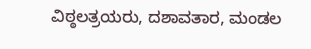ವಿಠ್ಠಲತ್ರಯರು, ದಶಾವತಾರ, ಮಂಡಲ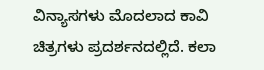ವಿನ್ಯಾಸಗಳು ಮೊದಲಾದ ಕಾವಿ ಚಿತ್ರಗಳು ಪ್ರದರ್ಶನದಲ್ಲಿದೆ. ಕಲಾ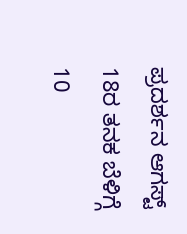ಪ್ರದರ್ಶನ ಆಗಸ್ಟ್ 18ರ ತನಕ ಬೆಳಿಗ್ಗೆ 10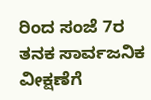ರಿಂದ ಸಂಜೆ 7ರ ತನಕ ಸಾರ್ವಜನಿಕ ವೀಕ್ಷಣೆಗೆ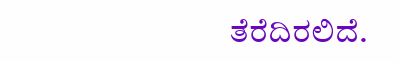ತೆರೆದಿರಲಿದೆ.